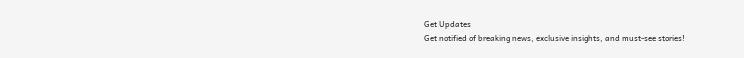Get Updates
Get notified of breaking news, exclusive insights, and must-see stories!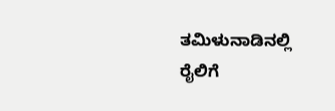ತಮಿಳುನಾಡಿನಲ್ಲಿ ರೈಲಿಗೆ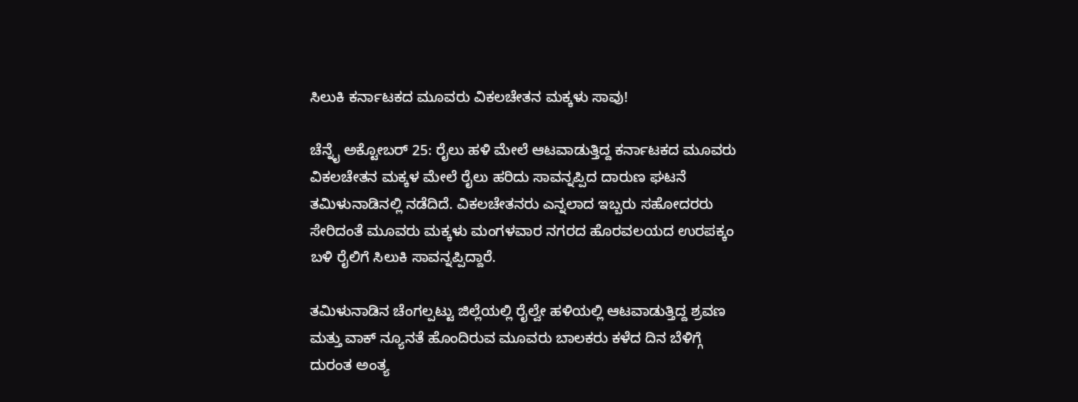ಸಿಲುಕಿ ಕರ್ನಾಟಕದ ಮೂವರು ವಿಕಲಚೇತನ ಮಕ್ಕಳು ಸಾವು!

ಚೆನ್ನೈ ಅಕ್ಟೋಬರ್ 25: ರೈಲು ಹಳಿ ಮೇಲೆ ಆಟವಾಡುತ್ತಿದ್ದ ಕರ್ನಾಟಕದ ಮೂವರು ವಿಕಲಚೇತನ ಮಕ್ಕಳ ಮೇಲೆ ರೈಲು ಹರಿದು ಸಾವನ್ನಪ್ಪಿದ ದಾರುಣ ಘಟನೆ ತಮಿಳುನಾಡಿನಲ್ಲಿ ನಡೆದಿದೆ. ವಿಕಲಚೇತನರು ಎನ್ನಲಾದ ಇಬ್ಬರು ಸಹೋದರರು ಸೇರಿದಂತೆ ಮೂವರು ಮಕ್ಕಳು ಮಂಗಳವಾರ ನಗರದ ಹೊರವಲಯದ ಉರಪಕ್ಕಂ ಬಳಿ ರೈಲಿಗೆ ಸಿಲುಕಿ ಸಾವನ್ನಪ್ಪಿದ್ದಾರೆ.

ತಮಿಳುನಾಡಿನ ಚೆಂಗಲ್ಪಟ್ಟು ಜಿಲ್ಲೆಯಲ್ಲಿ ರೈಲ್ವೇ ಹಳಿಯಲ್ಲಿ ಆಟವಾಡುತ್ತಿದ್ದ ಶ್ರವಣ ಮತ್ತು ವಾಕ್ ನ್ಯೂನತೆ ಹೊಂದಿರುವ ಮೂವರು ಬಾಲಕರು ಕಳೆದ ದಿನ ಬೆಳಿಗ್ಗೆ ದುರಂತ ಅಂತ್ಯ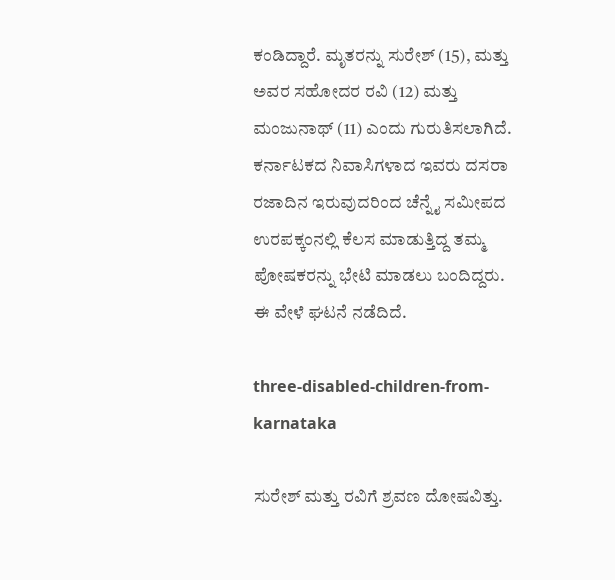ಕಂಡಿದ್ದಾರೆ. ಮೃತರನ್ನು ಸುರೇಶ್ (15), ಮತ್ತು ಅವರ ಸಹೋದರ ರವಿ (12) ಮತ್ತು ಮಂಜುನಾಥ್ (11) ಎಂದು ಗುರುತಿಸಲಾಗಿದೆ. ಕರ್ನಾಟಕದ ನಿವಾಸಿಗಳಾದ ಇವರು ದಸರಾ ರಜಾದಿನ ಇರುವುದರಿಂದ ಚೆನ್ನೈ ಸಮೀಪದ ಉರಪಕ್ಕಂನಲ್ಲಿ ಕೆಲಸ ಮಾಡುತ್ತಿದ್ದ ತಮ್ಮ ಪೋಷಕರನ್ನು ಭೇಟಿ ಮಾಡಲು ಬಂದಿದ್ದರು. ಈ ವೇಳೆ ಘಟನೆ ನಡೆದಿದೆ.

three-disabled-children-from-karnataka

ಸುರೇಶ್ ಮತ್ತು ರವಿಗೆ ಶ್ರವಣ ದೋಷವಿತ್ತು.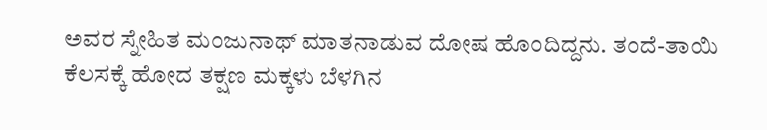ಅವರ ಸ್ನೇಹಿತ ಮಂಜುನಾಥ್ ಮಾತನಾಡುವ ದೋಷ ಹೊಂದಿದ್ದನು. ತಂದೆ-ತಾಯಿ ಕೆಲಸಕ್ಕೆ ಹೋದ ತಕ್ಷಣ ಮಕ್ಕಳು ಬೆಳಗಿನ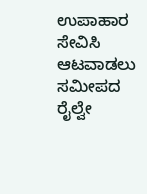ಉಪಾಹಾರ ಸೇವಿಸಿ ಆಟವಾಡಲು ಸಮೀಪದ ರೈಲ್ವೇ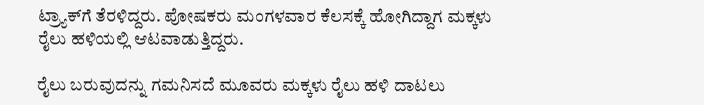ಟ್ರ್ಯಾಕ್‌ಗೆ ತೆರಳಿದ್ದರು. ಪೋಷಕರು ಮಂಗಳವಾರ ಕೆಲಸಕ್ಕೆ ಹೋಗಿದ್ದಾಗ ಮಕ್ಕಳು ರೈಲು ಹಳಿಯಲ್ಲಿ ಆಟವಾಡುತ್ತಿದ್ದರು.

ರೈಲು ಬರುವುದನ್ನು ಗಮನಿಸದೆ ಮೂವರು ಮಕ್ಕಳು ರೈಲು ಹಳಿ ದಾಟಲು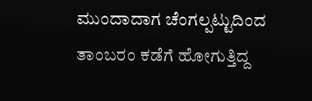ಮುಂದಾದಾಗ ಚೆಂಗಲ್ಪಟ್ಟುದಿಂದ ತಾಂಬರಂ ಕಡೆಗೆ ಹೋಗುತ್ತಿದ್ದ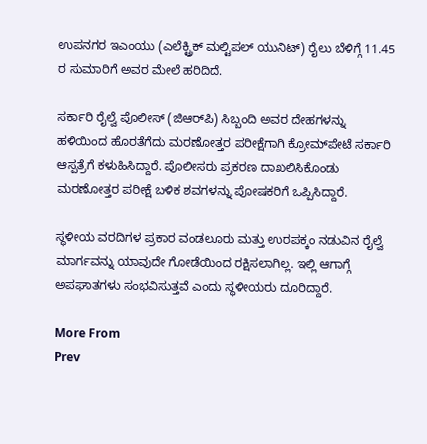ಉಪನಗರ ಇಎಂಯು (ಎಲೆಕ್ಟ್ರಿಕ್ ಮಲ್ಟಿಪಲ್ ಯುನಿಟ್) ರೈಲು ಬೆಳಿಗ್ಗೆ 11.45 ರ ಸುಮಾರಿಗೆ ಅವರ ಮೇಲೆ ಹರಿದಿದೆ.

ಸರ್ಕಾರಿ ರೈಲ್ವೆ ಪೊಲೀಸ್ (ಜಿಆರ್‌ಪಿ) ಸಿಬ್ಬಂದಿ ಅವರ ದೇಹಗಳನ್ನು ಹಳಿಯಿಂದ ಹೊರತೆಗೆದು ಮರಣೋತ್ತರ ಪರೀಕ್ಷೆಗಾಗಿ ಕ್ರೋಮ್‌ಪೇಟೆ ಸರ್ಕಾರಿ ಆಸ್ಪತ್ರೆಗೆ ಕಳುಹಿಸಿದ್ದಾರೆ. ಪೊಲೀಸರು ಪ್ರಕರಣ ದಾಖಲಿಸಿಕೊಂಡು ಮರಣೋತ್ತರ ಪರೀಕ್ಷೆ ಬಳಿಕ ಶವಗಳನ್ನು ಪೋಷಕರಿಗೆ ಒಪ್ಪಿಸಿದ್ದಾರೆ.

ಸ್ಥಳೀಯ ವರದಿಗಳ ಪ್ರಕಾರ ವಂಡಲೂರು ಮತ್ತು ಉರಪಕ್ಕಂ ನಡುವಿನ ರೈಲ್ವೆ ಮಾರ್ಗವನ್ನು ಯಾವುದೇ ಗೋಡೆಯಿಂದ ರಕ್ಷಿಸಲಾಗಿಲ್ಲ. ಇಲ್ಲಿ ಆಗಾಗ್ಗೆ ಅಪಘಾತಗಳು ಸಂಭವಿಸುತ್ತವೆ ಎಂದು ಸ್ಥಳೀಯರು ದೂರಿದ್ದಾರೆ.

More From
Prev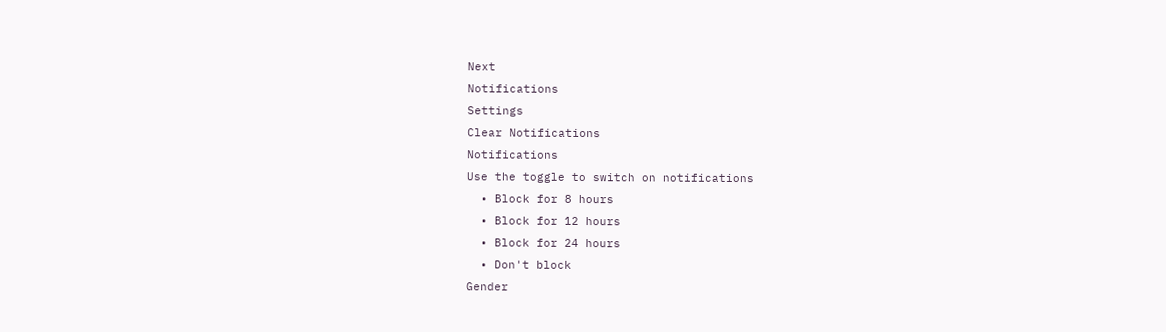Next
Notifications
Settings
Clear Notifications
Notifications
Use the toggle to switch on notifications
  • Block for 8 hours
  • Block for 12 hours
  • Block for 24 hours
  • Don't block
Gender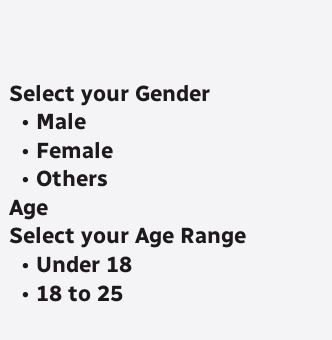Select your Gender
  • Male
  • Female
  • Others
Age
Select your Age Range
  • Under 18
  • 18 to 25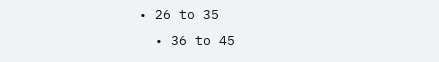• 26 to 35
  • 36 to 45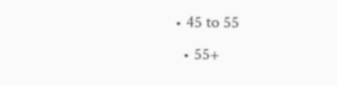• 45 to 55
  • 55+